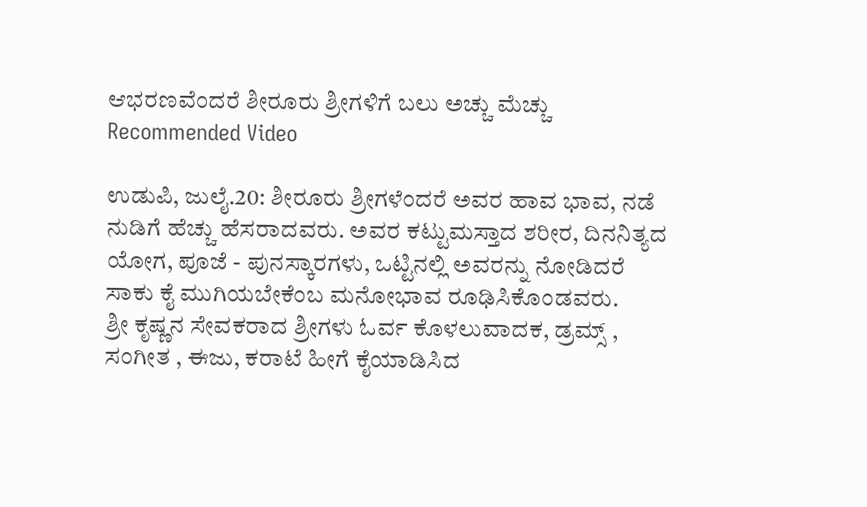ಆಭರಣವೆಂದರೆ ಶೀರೂರು ಶ್ರೀಗಳಿಗೆ ಬಲು ಅಚ್ಚು ಮೆಚ್ಚು
Recommended Video

ಉಡುಪಿ, ಜುಲೈ.20: ಶೀರೂರು ಶ್ರೀಗಳೆಂದರೆ ಅವರ ಹಾವ ಭಾವ, ನಡೆ ನುಡಿಗೆ ಹೆಚ್ಚು ಹೆಸರಾದವರು. ಅವರ ಕಟ್ಟುಮಸ್ತಾದ ಶರೀರ, ದಿನನಿತ್ಯದ ಯೋಗ, ಪೂಜೆ - ಪುನಸ್ಕಾರಗಳು, ಒಟ್ಟಿನಲ್ಲಿ ಅವರನ್ನು ನೋಡಿದರೆ ಸಾಕು ಕೈ ಮುಗಿಯಬೇಕೆಂಬ ಮನೋಭಾವ ರೂಢಿಸಿಕೊಂಡವರು.
ಶ್ರೀ ಕೃಷ್ಣನ ಸೇವಕರಾದ ಶ್ರೀಗಳು ಓರ್ವ ಕೊಳಲುವಾದಕ, ಡ್ರಮ್ಸ್ , ಸಂಗೀತ , ಈಜು, ಕರಾಟೆ ಹೀಗೆ ಕೈಯಾಡಿಸಿದ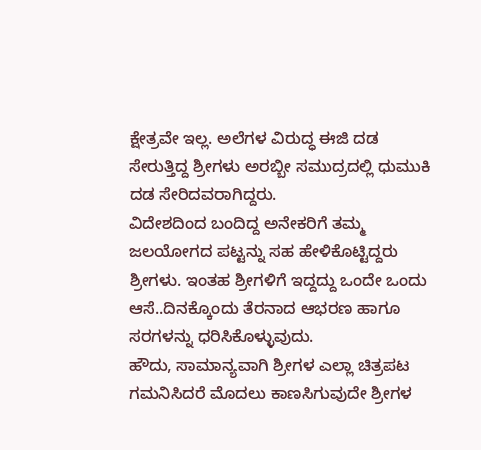ಕ್ಷೇತ್ರವೇ ಇಲ್ಲ. ಅಲೆಗಳ ವಿರುದ್ಧ ಈಜಿ ದಡ ಸೇರುತ್ತಿದ್ದ ಶ್ರೀಗಳು ಅರಬ್ಬೀ ಸಮುದ್ರದಲ್ಲಿ ಧುಮುಕಿ ದಡ ಸೇರಿದವರಾಗಿದ್ದರು.
ವಿದೇಶದಿಂದ ಬಂದಿದ್ದ ಅನೇಕರಿಗೆ ತಮ್ಮ ಜಲಯೋಗದ ಪಟ್ಟನ್ನು ಸಹ ಹೇಳಿಕೊಟ್ಟಿದ್ದರು ಶ್ರೀಗಳು. ಇಂತಹ ಶ್ರೀಗಳಿಗೆ ಇದ್ದದ್ದು ಒಂದೇ ಒಂದು ಆಸೆ..ದಿನಕ್ಕೊಂದು ತೆರನಾದ ಆಭರಣ ಹಾಗೂ ಸರಗಳನ್ನು ಧರಿಸಿಕೊಳ್ಳುವುದು.
ಹೌದು, ಸಾಮಾನ್ಯವಾಗಿ ಶ್ರೀಗಳ ಎಲ್ಲಾ ಚಿತ್ರಪಟ ಗಮನಿಸಿದರೆ ಮೊದಲು ಕಾಣಸಿಗುವುದೇ ಶ್ರೀಗಳ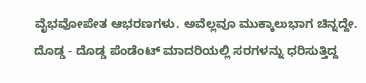ವೈಭವೋಪೇತ ಆಭರಣಗಳು. ಅವೆಲ್ಲವೂ ಮುಕ್ಕಾಲುಭಾಗ ಚಿನ್ನದ್ದೇ. ದೊಡ್ಡ - ದೊಡ್ಡ ಪೆಂಡೆಂಟ್ ಮಾದರಿಯಲ್ಲಿ ಸರಗಳನ್ನು ಧರಿಸುತ್ತಿದ್ದ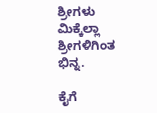ಶ್ರೀಗಳು ಮಿಕ್ಕೆಲ್ಲಾ ಶ್ರೀಗಳಿಗಿಂತ ಭಿನ್ನ.

ಕೈಗೆ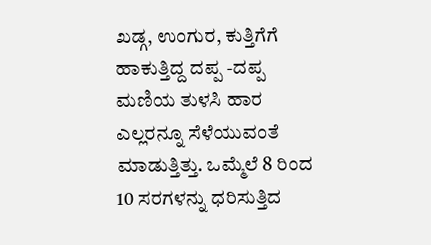ಖಡ್ಗ, ಉಂಗುರ, ಕುತ್ತಿಗೆಗೆ ಹಾಕುತ್ತಿದ್ದ ದಪ್ಪ -ದಪ್ಪ ಮಣಿಯ ತುಳಸಿ ಹಾರ ಎಲ್ಲರನ್ನೂ ಸೆಳೆಯುವಂತೆ ಮಾಡುತ್ತಿತ್ತು. ಒಮ್ಮೆಲೆ 8 ರಿಂದ 10 ಸರಗಳನ್ನು ಧರಿಸುತ್ತಿದ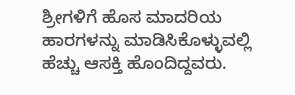ಶ್ರೀಗಳಿಗೆ ಹೊಸ ಮಾದರಿಯ ಹಾರಗಳನ್ನು ಮಾಡಿಸಿಕೊಳ್ಳುವಲ್ಲಿ ಹೆಚ್ಚು ಆಸಕ್ತಿ ಹೊಂದಿದ್ದವರು.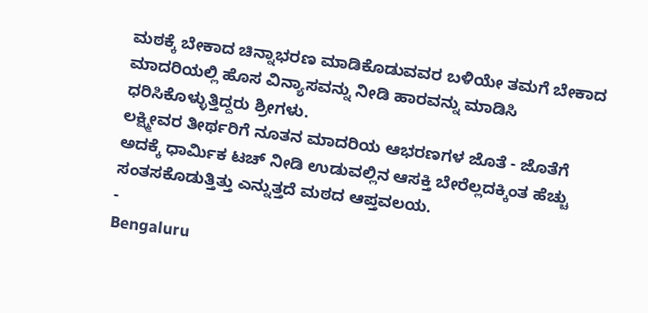ಮಠಕ್ಕೆ ಬೇಕಾದ ಚಿನ್ನಾಭರಣ ಮಾಡಿಕೊಡುವವರ ಬಳಿಯೇ ತಮಗೆ ಬೇಕಾದ ಮಾದರಿಯಲ್ಲಿ ಹೊಸ ವಿನ್ಯಾಸವನ್ನು ನೀಡಿ ಹಾರವನ್ನು ಮಾಡಿಸಿ ಧರಿಸಿಕೊಳ್ಳುತ್ತಿದ್ದರು ಶ್ರೀಗಳು.
ಲಕ್ಷ್ಮೀವರ ತೀರ್ಥರಿಗೆ ನೂತನ ಮಾದರಿಯ ಆಭರಣಗಳ ಜೊತೆ - ಜೊತೆಗೆ ಅದಕ್ಕೆ ಧಾರ್ಮಿಕ ಟಚ್ ನೀಡಿ ಉಡುವಲ್ಲಿನ ಆಸಕ್ತಿ ಬೇರೆಲ್ಲದಕ್ಕಿಂತ ಹೆಚ್ಚು ಸಂತಸಕೊಡುತ್ತಿತ್ತು ಎನ್ನುತ್ತದೆ ಮಠದ ಆಪ್ತವಲಯ.
-
Bengaluru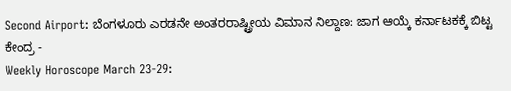Second Airport: ಬೆಂಗಳೂರು ಎರಡನೇ ಅಂತರರಾಷ್ಟ್ರೀಯ ವಿಮಾನ ನಿಲ್ದಾಣ: ಜಾಗ ಆಯ್ಕೆ ಕರ್ನಾಟಕಕ್ಕೆ ಬಿಟ್ಟ ಕೇಂದ್ರ -
Weekly Horoscope March 23-29: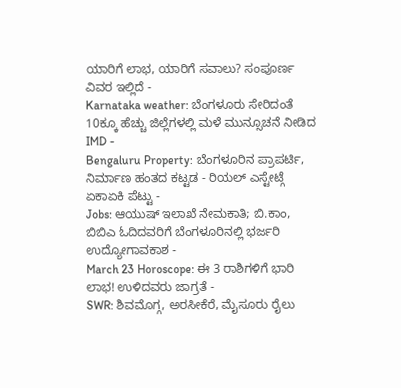ಯಾರಿಗೆ ಲಾಭ, ಯಾರಿಗೆ ಸವಾಲು? ಸಂಪೂರ್ಣ ವಿವರ ಇಲ್ಲಿದೆ -
Karnataka weather: ಬೆಂಗಳೂರು ಸೇರಿದಂತೆ 10ಕ್ಕೂ ಹೆಚ್ಚು ಜಿಲ್ಲೆಗಳಲ್ಲಿ ಮಳೆ ಮುನ್ಸೂಚನೆ ನೀಡಿದ IMD -
Bengaluru Property: ಬೆಂಗಳೂರಿನ ಪ್ರಾಪರ್ಟಿ, ನಿರ್ಮಾಣ ಹಂತದ ಕಟ್ಟಡ - ರಿಯಲ್ ಎಸ್ಟೇಟ್ಗೆ ಏಕಾಏಕಿ ಪೆಟ್ಟು -
Jobs: ಆಯುಷ್ ಇಲಾಖೆ ನೇಮಕಾತಿ; ಬಿ.ಕಾಂ, ಬಿಬಿಎ ಓದಿದವರಿಗೆ ಬೆಂಗಳೂರಿನಲ್ಲಿ ಭರ್ಜರಿ ಉದ್ಯೋಗಾವಕಾಶ -
March 23 Horoscope: ಈ 3 ರಾಶಿಗಳಿಗೆ ಭಾರಿ ಲಾಭ! ಉಳಿದವರು ಜಾಗ್ರತೆ -
SWR: ಶಿವಮೊಗ್ಗ, ಅರಸೀಕೆರೆ, ಮೈಸೂರು ರೈಲು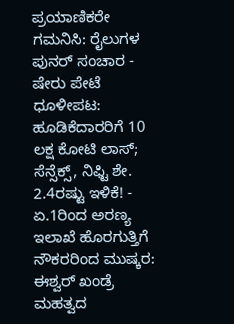ಪ್ರಯಾಣಿಕರೇ ಗಮನಿಸಿ: ರೈಲುಗಳ ಪುನರ್ ಸಂಚಾರ -
ಷೇರು ಪೇಟೆ ಧೂಳೀಪಟ: ಹೂಡಿಕೆದಾರರಿಗೆ 10 ಲಕ್ಷ ಕೋಟಿ ಲಾಸ್; ಸೆನ್ಸೆಕ್ಸ್, ನಿಫ್ಟಿ ಶೇ. 2.4ರಷ್ಟು ಇಳಿಕೆ! -
ಏ.1ರಿಂದ ಅರಣ್ಯ ಇಲಾಖೆ ಹೊರಗುತ್ತಿಗೆ ನೌಕರರಿಂದ ಮುಷ್ಕರ: ಈಶ್ವರ್ ಖಂಡ್ರೆ ಮಹತ್ವದ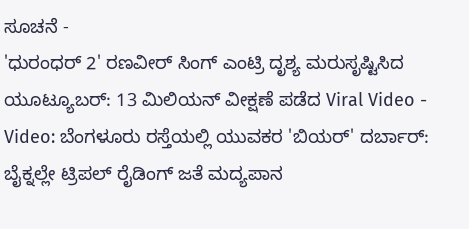ಸೂಚನೆ -
'ಧುರಂಧರ್ 2' ರಣವೀರ್ ಸಿಂಗ್ ಎಂಟ್ರಿ ದೃಶ್ಯ ಮರುಸೃಷ್ಟಿಸಿದ ಯೂಟ್ಯೂಬರ್: 13 ಮಿಲಿಯನ್ ವೀಕ್ಷಣೆ ಪಡೆದ Viral Video -
Video: ಬೆಂಗಳೂರು ರಸ್ತೆಯಲ್ಲಿ ಯುವಕರ 'ಬಿಯರ್' ದರ್ಬಾರ್: ಬೈಕ್ನಲ್ಲೇ ಟ್ರಿಪಲ್ ರೈಡಿಂಗ್ ಜತೆ ಮದ್ಯಪಾನ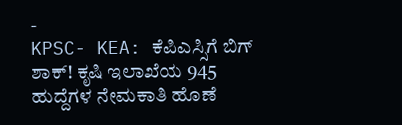-
KPSC- KEA: ಕೆಪಿಎಸ್ಸಿಗೆ ಬಿಗ್ ಶಾಕ್! ಕೃಷಿ ಇಲಾಖೆಯ 945 ಹುದ್ದೆಗಳ ನೇಮಕಾತಿ ಹೊಣೆ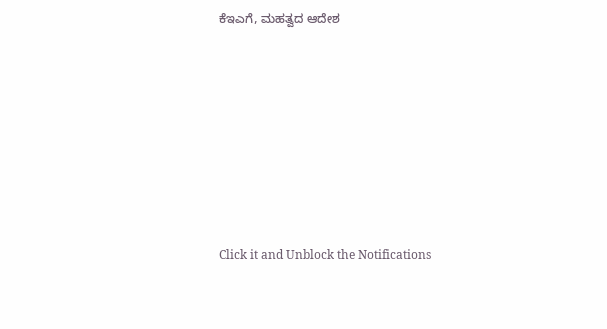ಕೆಇಎಗೆ, ಮಹತ್ವದ ಆದೇಶ












Click it and Unblock the Notifications